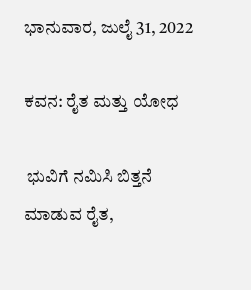ಭಾನುವಾರ, ಜುಲೈ 31, 2022

ಕವನ: ರೈತ ಮತ್ತು ಯೋಧ

 ಭುವಿಗೆ ನಮಿಸಿ ಬಿತ್ತನೆ ಮಾಡುವ ರೈತ,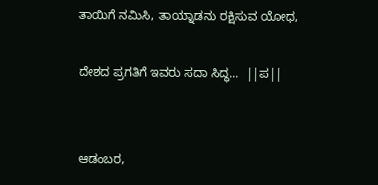ತಾಯಿಗೆ ನಮಿಸಿ, ತಾಯ್ನಾಡನು ರಕ್ಷಿಸುವ ಯೋಧ,

ದೇಶದ ಪ್ರಗತಿಗೆ ಇವರು ಸದಾ ಸಿದ್ಧ...  ||ಪ||


ಆಡಂಬರ,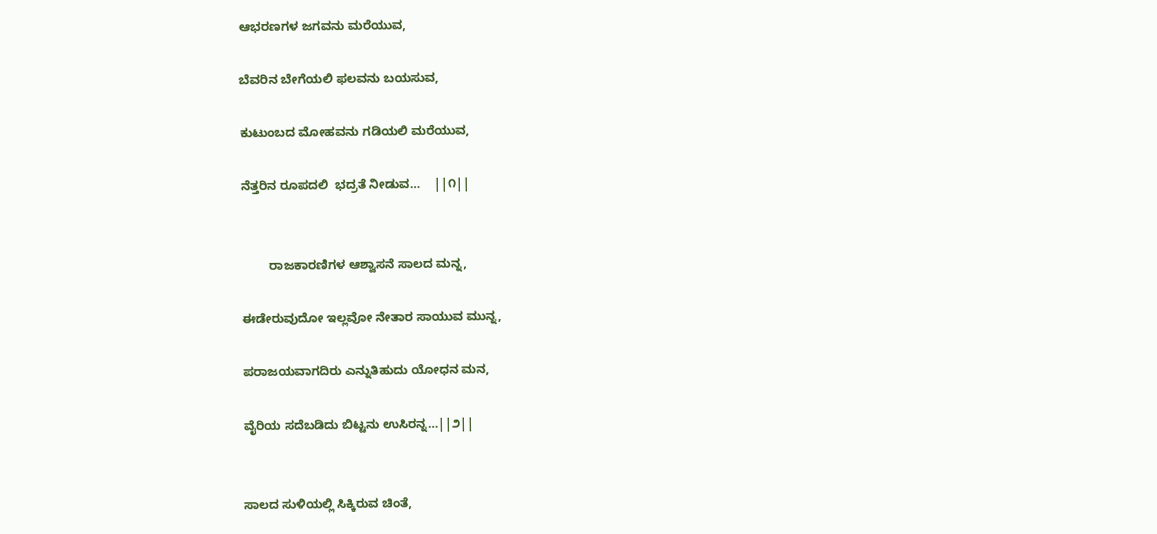ಆಭರಣಗಳ ಜಗವನು ಮರೆಯುವ,

ಬೆವರಿನ ಬೇಗೆಯಲಿ ಫಲವನು ಬಯಸುವ,

ಕುಟುಂಬದ ಮೋಹವನು ಗಡಿಯಲಿ ಮರೆಯುವ,

ನೆತ್ತರಿನ ರೂಪದಲಿ  ಭದ್ರತೆ ನೀಡುವ…    ||೧||


        ರಾಜಕಾರಣಿಗಳ ಆಶ್ವಾಸನೆ ಸಾಲದ ಮನ್ನ,

ಈಡೇರುವುದೋ ಇಲ್ಲವೋ ನೇತಾರ ಸಾಯುವ ಮುನ್ನ,

ಪರಾಜಯವಾಗದಿರು ಎನ್ನುತಿಹುದು ಯೋಧನ ಮನ,

ವೈರಿಯ ಸದೆಬಡಿದು ಬಿಟ್ಟನು ಉಸಿರನ್ನ…||೨||


ಸಾಲದ ಸುಳಿಯಲ್ಲಿ ಸಿಕ್ಕಿರುವ ಚಿಂತೆ,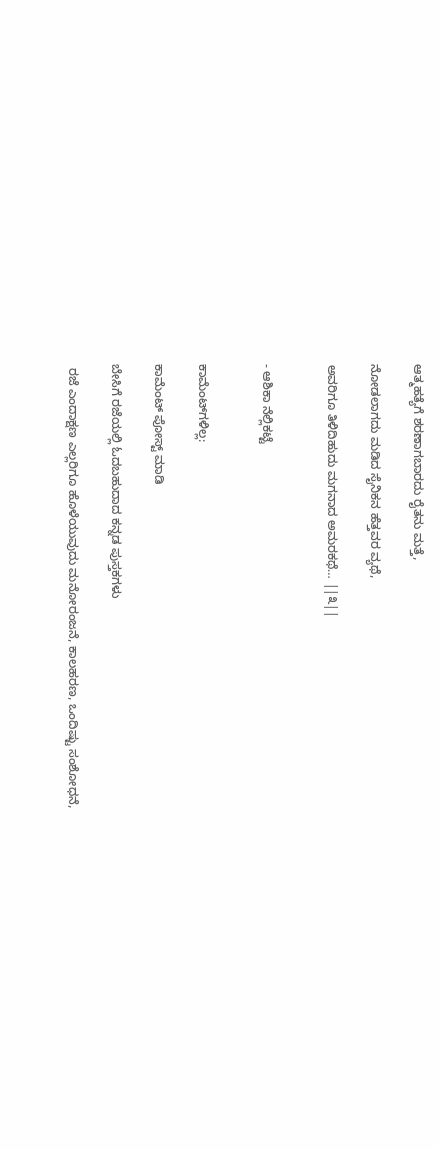ಆತ್ಮಹತ್ಯೆಗೆ ಶರಣಾಗಬಾರದು ರೈತನು ಮತ್ತೆ,

ನೋಡಲಾಗದು ಮಡಿದ ಸೈನಿಕನ ಹೆತ್ತವರ ವ್ಯಥೆ,

ಅವರಿಗೂ ತಿಳಿದಿಹುದು ಮಗನಾದ ಅಮರಕಥೆ… ||೩||


- ಆಶಿಕಾ ನೆಲ್ಲಿಕಟ್ಟೆ


ಕಾಮೆಂಟ್‌ಗಳಿಲ್ಲ:

ಕಾಮೆಂಟ್‌‌ ಪೋಸ್ಟ್‌ ಮಾಡಿ

ಬೇಸಿಗೆ ರಜೆಯಲ್ಲಿ ಓದಬಹುದಾದ ಕನ್ನಡ ಪುಸ್ತಕಗಳು

 ರಜೆ ಎಂದಾಕ್ಷಣ ಎಲ್ಲರಿಗೂ ಹೊಳೆಯುವುದು ಮನೋರಂಜನೆ, ಕಾಲಹರಣ, ಒಂದಿಷ್ಟು ಸಂಶೋಧನೆ,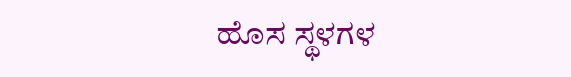ಹೊಸ ಸ್ಥಳಗಳ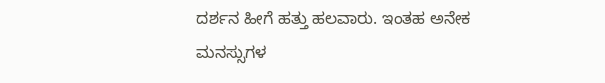ದರ್ಶನ ಹೀಗೆ ಹತ್ತು ಹಲವಾರು. ಇಂತಹ ಅನೇಕ ಮನಸ್ಸುಗಳ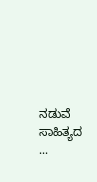ನಡುವೆ ಸಾಹಿತ್ಯದ ...